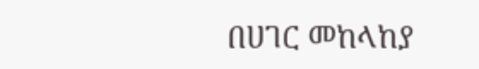በሀገር መከላከያ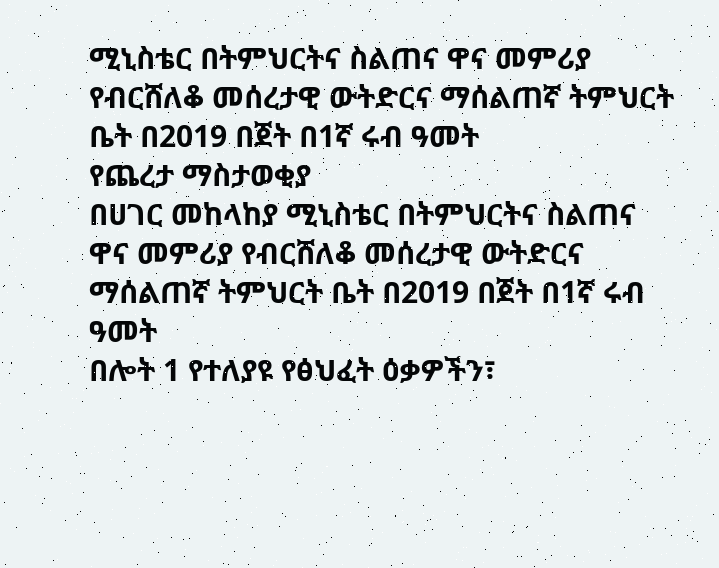ሚኒስቴር በትምህርትና ስልጠና ዋና መምሪያ የብርሸለቆ መሰረታዊ ውትድርና ማሰልጠኛ ትምህርት ቤት በ2019 በጀት በ1ኛ ሩብ ዓመት
የጨረታ ማስታወቂያ
በሀገር መከላከያ ሚኒስቴር በትምህርትና ስልጠና ዋና መምሪያ የብርሸለቆ መሰረታዊ ውትድርና ማሰልጠኛ ትምህርት ቤት በ2019 በጀት በ1ኛ ሩብ ዓመት
በሎት 1 የተለያዩ የፅህፈት ዕቃዎችን፣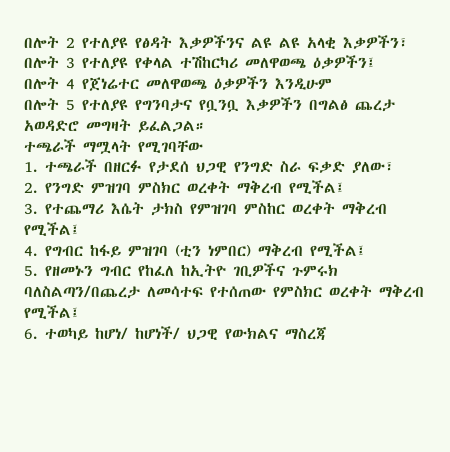በሎት 2 የተለያዩ የፅዳት እቃዎችንና ልዩ ልዩ አላቂ እቃዎችን፣
በሎት 3 የተለያዩ የቀላል ተሽከርካሪ መለዋወጫ ዕቃዎችን፤
በሎት 4 የጀነሬተር መለዋወጫ ዕቃዎችን እንዲሁም
በሎት 5 የተለያዩ የግንባታና የቧንቧ እቃዎችን በግልፅ ጨረታ አወዳድሮ መግዛት ይፈልጋል።
ተጫራች ማሟላት የሚገባቸው
1. ተጫራች በዘርፉ የታደሰ ህጋዊ የንግድ ስራ ፍቃድ ያለው፣
2. የንግድ ምዝገባ ምስክር ወረቀት ማቅረብ የሚችል፤
3. የተጨማሪ እሴት ታክስ የምዝገባ ምስከር ወረቀት ማቅረብ የሚችል፤
4. የግብር ከፋይ ምዝገባ (ቲን ነምበር) ማቅረብ የሚችል፤
5. የዘመኑን ግብር የከፈለ ከኢትዮ ገቢዎችና ጉምሩክ ባለስልጣን/በጨረታ ለመሳተፍ የተሰጠው የምስክር ወረቀት ማቅረብ የሚችል፤
6. ተወካይ ከሆነ/ ከሆነች/ ህጋዊ የውክልና ማስረጃ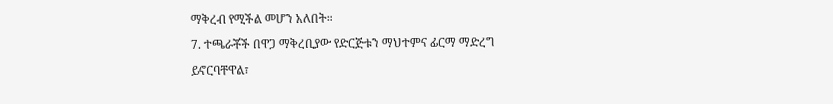ማቅረብ የሚችል መሆን አለበት።
7. ተጫራቾች በዋጋ ማቅረቢያው የድርጅቱን ማህተምና ፊርማ ማድረግ ይኖርባቸዋል፣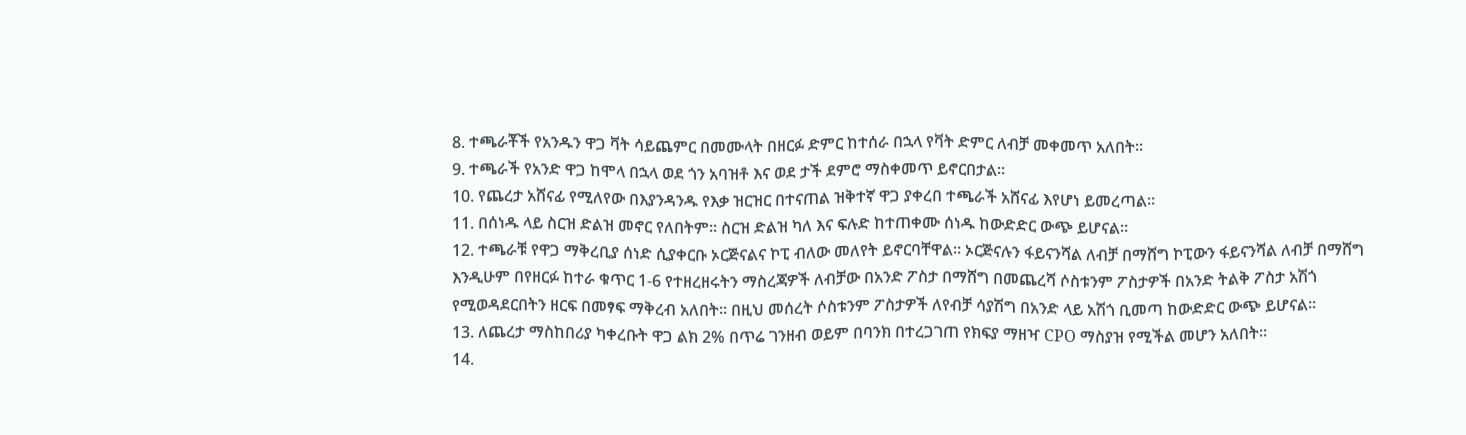8. ተጫራቾች የአንዱን ዋጋ ቫት ሳይጨምር በመሙላት በዘርፉ ድምር ከተሰራ በኋላ የቫት ድምር ለብቻ መቀመጥ አለበት።
9. ተጫራች የአንድ ዋጋ ከሞላ በኋላ ወደ ጎን አባዝቶ እና ወደ ታች ደምሮ ማስቀመጥ ይኖርበታል።
10. የጨረታ አሸናፊ የሚለየው በእያንዳንዱ የእቃ ዝርዝር በተናጠል ዝቅተኛ ዋጋ ያቀረበ ተጫራች አሸናፊ እየሆነ ይመረጣል።
11. በሰነዱ ላይ ስርዝ ድልዝ መኖር የለበትም። ስርዝ ድልዝ ካለ እና ፍሉድ ከተጠቀሙ ሰነዱ ከውድድር ውጭ ይሆናል።
12. ተጫራቹ የዋጋ ማቅረቢያ ሰነድ ሲያቀርቡ ኦርጅናልና ኮፒ ብለው መለየት ይኖርባቸዋል። ኦርጅናሉን ፋይናንሻል ለብቻ በማሸግ ኮፒውን ፋይናንሻል ለብቻ በማሸግ እንዲሁም በየዘርፉ ከተራ ቁጥር 1-6 የተዘረዘሩትን ማስረጃዎች ለብቻው በአንድ ፖስታ በማሸግ በመጨረሻ ሶስቱንም ፖስታዎች በአንድ ትልቅ ፖስታ አሽጎ የሚወዳደርበትን ዘርፍ በመፃፍ ማቅረብ አለበት። በዚህ መሰረት ሶስቱንም ፖስታዎች ለየብቻ ሳያሽግ በአንድ ላይ አሽጎ ቢመጣ ከውድድር ውጭ ይሆናል።
13. ለጨረታ ማስከበሪያ ካቀረቡት ዋጋ ልክ 2% በጥሬ ገንዘብ ወይም በባንክ በተረጋገጠ የክፍያ ማዘዣ CPO ማስያዝ የሚችል መሆን አለበት።
14.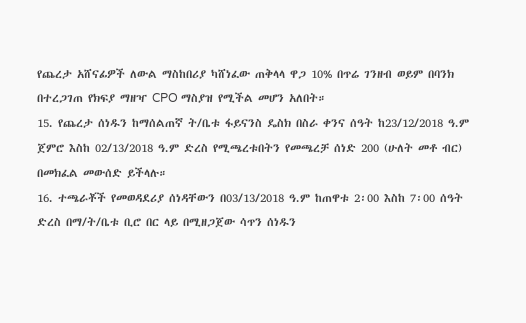የጨረታ አሸናፊዎች ለውል ማስከበሪያ ካሸነፈው ጠቅላላ ዋጋ 10% በጥሬ ገንዘብ ወይም በባንክ በተረጋገጠ የክፍያ ማዘዣ CPO ማስያዝ የሚችል መሆን አለበት።
15. የጨረታ ሰነዱን ከማሰልጠኛ ት/ቤቱ ፋይናንስ ዴስክ በስራ ቀንና ሰዓት ከ23/12/2018 ዓ.ም ጀምሮ እስከ 02/13/2018 ዓ.ም ድረስ የሚጫረቱበትን የመጫረቻ ሰነድ 200 (ሁለት መቶ ብር) በመክፈል መውሰድ ይችላሉ።
16. ተጫራቾች የመወዳደሪያ ሰነዳቸውን በ03/13/2018 ዓ.ም ከጠዋቱ 2፡00 እስከ 7፡00 ሰዓት ድረስ በማ/ት/ቤቱ ቢሮ በር ላይ በሚዘጋጀው ሳጥን ሰነዱን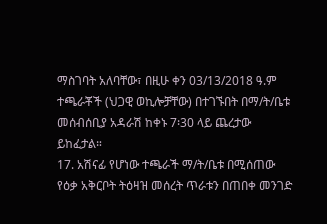ማስገባት አለባቸው፣ በዚሁ ቀን 03/13/2018 ዓ.ም ተጫራቾች (ህጋዊ ወኪሎቻቸው) በተገኙበት በማ/ት/ቤቱ መሰብሰቢያ አዳራሽ ከቀኑ 7፡30 ላይ ጨረታው ይከፈታል።
17. አሽናፊ የሆነው ተጫራች ማ/ት/ቤቱ በሚሰጠው የዕቃ አቅርቦት ትዕዛዝ መሰረት ጥራቱን በጠበቀ መንገድ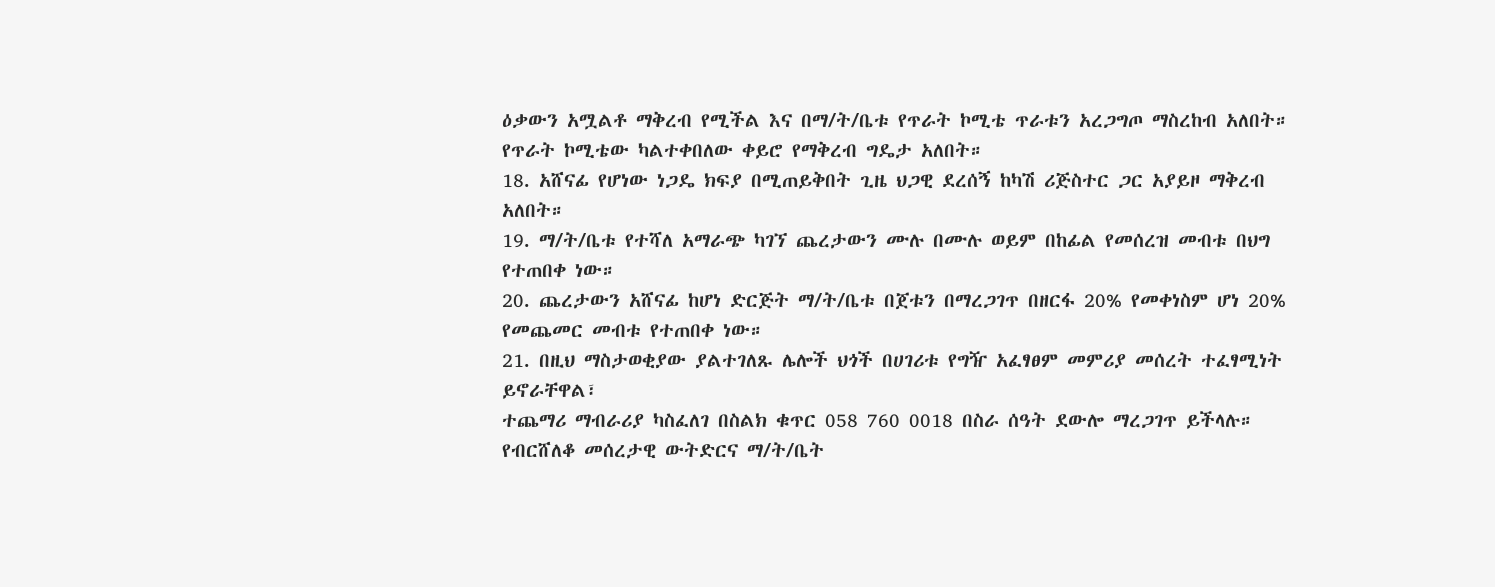ዕቃውን አሟልቶ ማቅረብ የሚችል እና በማ/ት/ቤቱ የጥራት ኮሚቴ ጥራቱን አረጋግጦ ማስረከብ አለበት። የጥራት ኮሚቴው ካልተቀበለው ቀይሮ የማቅረብ ግዴታ አለበት።
18. አሸናፊ የሆነው ነጋዴ ክፍያ በሚጠይቅበት ጊዜ ህጋዊ ደረሰኝ ከካሽ ሪጅስተር ጋር አያይዞ ማቅረብ አለበት።
19. ማ/ት/ቤቱ የተሻለ አማራጭ ካገኘ ጨረታውን ሙሉ በሙሉ ወይም በከፊል የመሰረዝ መብቱ በህግ የተጠበቀ ነው።
20. ጨረታውን አሸናፊ ከሆነ ድርጅት ማ/ት/ቤቱ በጀቱን በማረጋገጥ በዘርፋ 20% የመቀነስም ሆነ 20% የመጨመር መብቱ የተጠበቀ ነው።
21. በዚህ ማስታወቂያው ያልተገለጹ ሌሎች ህጎች በሀገሪቱ የግዥ አፈፃፀም መምሪያ መሰረት ተፈፃሚነት ይኖራቸዋል፣
ተጨማሪ ማብራሪያ ካስፈለገ በስልክ ቁጥር 058 760 0018 በስራ ሰዓት ደውሎ ማረጋገጥ ይችላሉ።
የብርሸለቆ መሰረታዊ ውትድርና ማ/ት/ቤት